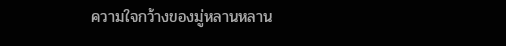ความใจกว้างของมู่หลานหลาน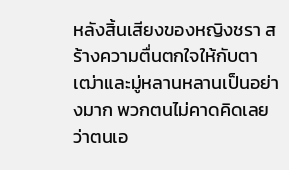หลังสิ้นเสียงของหญิงชรา สร้างความตื่นตกใจให้กับตาเฒ่าและมู่หลานหลานเป็นอย่างมาก พวกตนไม่คาดคิดเลยว่าตนเอ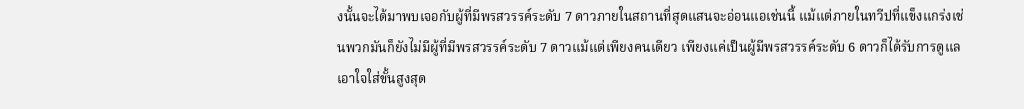งนั้นจะได้มาพบเจอกับผู้ที่มีพรสวรรค์ระดับ 7 ดาวภายในสถานที่สุดแสนจะอ่อนแอเช่นนี้ แม้แต่ภายในทวีปที่แข็งแกร่งเช่นพวกมันก็ยังไม่มีผู้ที่มีพรสวรรค์ระดับ 7 ดาวแม้แต่เพียงคนเดียว เพียงแค่เป็นผู้มีพรสวรรค์ระดับ 6 ดาวก็ได้รับการดูแลเอาใจใส่ขั้นสูงสุด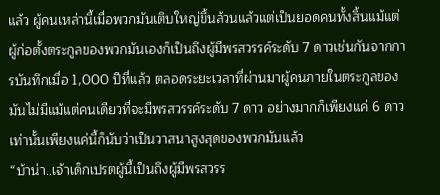แล้ว ผู้คนเหล่านี้เมื่อพวกมันเติบใหญ่ขึ้นล้วนแล้วแต่เป็นยอดคนทั้งสิ้นแม้แต่ผู้ก่อตั้งตระกูลของพวกมันเองก็เป็นถึงผู้มีพรสวรรค์ระดับ 7 ดาวเช่นกันจากการบันทึกเมื่อ 1,000 ปีที่แล้ว ตลอดระยะเวลาที่ผ่านมาผู้คนภายในตระกูลของมันไม่มีแม้แต่คนเดียวที่จะมีพรสวรรค์ระดับ 7 ดาว อย่างมากก็เพียงแค่ 6 ดาวเท่านั้นเพียงแค่นี้ก็นับว่าเป็นวาสนาสูงสุดของพวกมันแล้ว
“บ้าน่า..เจ้าเด็กเปรตผู้นี้เป็นถึงผู้มีพรสวรร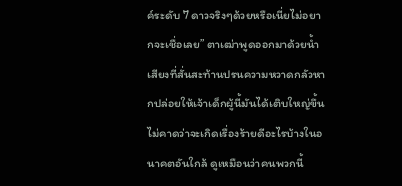ค์ระดับ 7 ดาวจริงๆด้วยหรือเนี่ยไม่อยากจะเชื่อเลย” ตาเฒ่าพูดออกมาด้วยน้ำเสียงที่สั่นสะท้านปรนความหวาดกลัวหากปล่อยให้เจ้าเด็กผู้นี้มันได้เติบใหญ่ขึ้นไม่คาดว่าจะเกิดเรื่องร้ายดีอะไรบ้างในอนาคตอันใกล้ ดูเหมือนว่าคนพวกนี้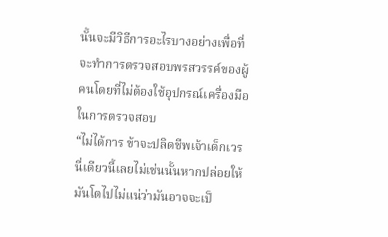นั้นจะมีวิธีการอะไรบางอย่างเพื่อที่จะทำการตรวจสอบพรสวรรค์ของผู้คนโดยที่ไม่ต้องใช้อุปกรณ์เครื่องมือในการตรวจสอบ
“ไม่ได้การ ข้าจะปลิดชีพเจ้าเด็กเวรนี่เดียวนี้เลยไม่เช่นนั้นหากปล่อยให้มันโตไปไม่แน่ว่ามันอาจจะเป็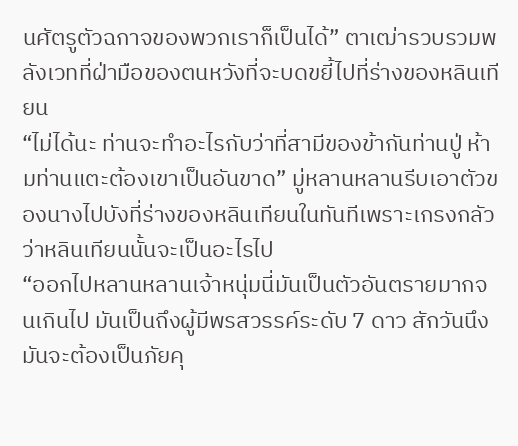นศัตรูตัวฉกาจของพวกเราก็เป็นได้” ตาเฒ่ารวบรวมพลังเวทที่ฝ่ามือของตนหวังที่จะบดขยี้ไปที่ร่างของหลินเทียน
“ไม่ได้นะ ท่านจะทำอะไรกับว่าที่สามีของข้ากันท่านปู่ ห้ามท่านแตะต้องเขาเป็นอันขาด” มู่หลานหลานรีบเอาตัวของนางไปบังที่ร่างของหลินเทียนในทันทีเพราะเกรงกลัวว่าหลินเทียนนั้นจะเป็นอะไรไป
“ออกไปหลานหลานเจ้าหนุ่มนี่มันเป็นตัวอันตรายมากจนเกินไป มันเป็นถึงผู้มีพรสวรรค์ระดับ 7 ดาว สักวันนึงมันจะต้องเป็นภัยคุ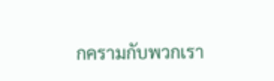กครามกับพวกเรา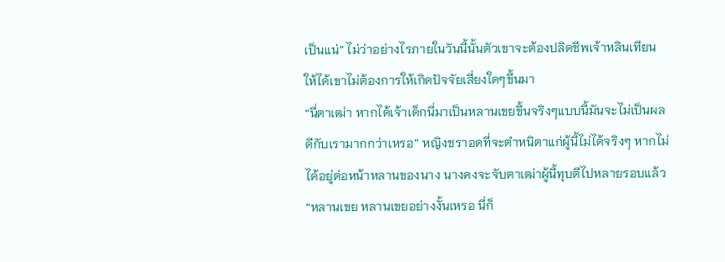เป็นแน่” ไม่ว่าอย่างไรภายในวันนี้นั้นตัวเขาจะต้องปลิดชีพเจ้าหลินเทียนให้ได้เขาไม่ต้องการให้เกิดปัจจัยเสี่ยงใดๆขึ้นมา
“นี่ตาเฒ่า หากได้เจ้าเด็กนี่มาเป็นหลานเขยขึ้นจริงๆแบบนี้มันจะไม่เป็นผลดีกับเรามากกว่าเหรอ” หญิงชราอดที่จะตำหนิตาแก่ผู้นี้ไม่ได้จริงๆ หากไม่ได้อยู่ต่อหน้าหลานของนาง นางคงจะจับตาเฒ่าผู้นี้ทุบตีไปหลายรอบแล้ว
“หลานเขย หลานเขยอย่างงั้นเหรอ นี่ก็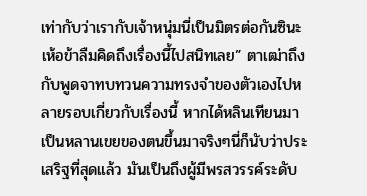เท่ากับว่าเรากับเจ้าหนุ่มนี่เป็นมิตรต่อกันซินะ เห้อข้าลืมคิดถึงเรื่องนี้ไปสนิทเลย” ตาเฒ่าถึงกับพูดจาทบทวนความทรงจำของตัวเองไปหลายรอบเกี่ยวกับเรื่องนี้ หากได้หลินเทียนมาเป็นหลานเขยของตนขึ้นมาจริงๆนี่ก็นับว่าประเสริฐที่สุดแล้ว มันเป็นถึงผู้มีพรสวรรค์ระดับ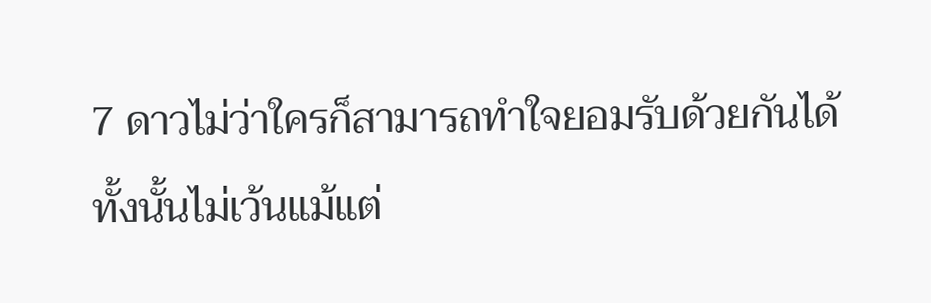7 ดาวไม่ว่าใครก็สามารถทำใจยอมรับด้วยกันได้ทั้งนั้นไม่เว้นแม้แต่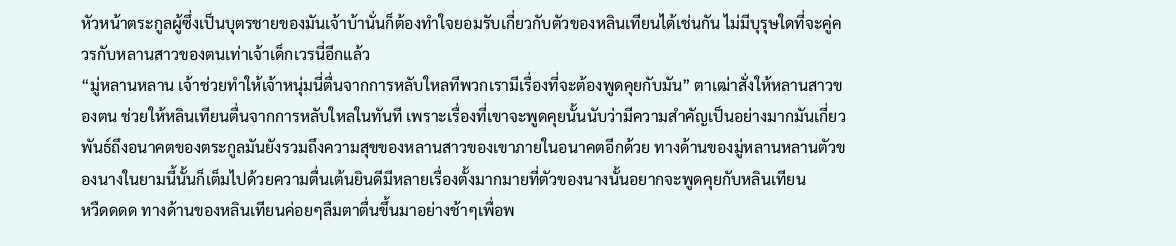หัวหน้าตระกูลผู้ซึ่งเป็นบุตรชายของมันเจ้าบ้านั่นก็ต้องทำใจยอมรับเกี่ยวกับตัวของหลินเทียนได้เช่นกัน ไม่มีบุรุษใดที่จะคู่ควรกับหลานสาวของตนเท่าเจ้าเด็กเวรนี่อีกแล้ว
“มู่หลานหลาน เจ้าช่วยทำให้เจ้าหนุ่มนี่ตื่นจากการหลับใหลทีพวกเรามีเรื่องที่จะต้องพูดคุยกับมัน” ตาเฒ่าสั่งให้หลานสาวของตน ช่วยให้หลินเทียนตื่นจากการหลับใหลในทันที เพราะเรื่องที่เขาจะพูดคุยนั้นนับว่ามีความสำคัญเป็นอย่างมากมันเกี่ยวพันธ์ถึงอนาคตของตระกูลมันยังรวมถึงความสุขของหลานสาวของเขาภายในอนาคตอีกด้วย ทางด้านของมู่หลานหลานตัวของนางในยามนี้นั้นก็เต็มไปด้วยความตื่นเต้นยินดีมีหลายเรื่องตั้งมากมายที่ตัวของนางนั้นอยากจะพูดคุยกับหลินเทียน
หวืดดดด ทางด้านของหลินเทียนค่อยๆลืมตาตื่นขึ้นมาอย่างช้าๆเพื่อพ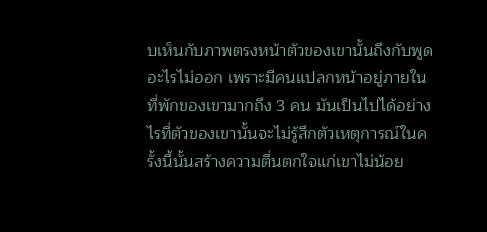บเห็นกับภาพตรงหน้าตัวของเขานั้นถึงกับพูดอะไรไม่ออก เพราะมีคนแปลกหน้าอยู่ภายในที่พักของเขามากถึง 3 คน มันเป็นไปได้อย่างไรที่ตัวของเขานั้นจะไม่รู้สึกตัวเหตุการณ์ในครั้งนี้นั้นสร้างความตื่นตกใจแก่เขาไม่น้อย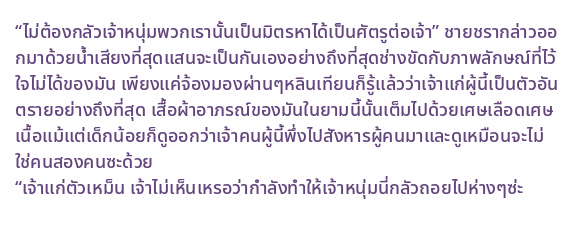“ไม่ต้องกลัวเจ้าหนุ่มพวกเรานั้นเป็นมิตรหาได้เป็นศัตรูต่อเจ้า” ชายชรากล่าวออกมาด้วยน้ำเสียงที่สุดแสนจะเป็นกันเองอย่างถึงที่สุดช่างขัดกับภาพลักษณ์ที่ไว้ใจไม่ได้ของมัน เพียงแค่จ้องมองผ่านๆหลินเทียนก็รู้แล้วว่าเจ้าแก่ผู้นี้เป็นตัวอันตรายอย่างถึงที่สุด เสื้อผ้าอาภรณ์ของมันในยามนี้นั้นเต็มไปด้วยเศษเลือดเศษเนื้อแม้แต่เด็กน้อยก็ดูออกว่าเจ้าคนผู้นี้พึ่งไปสังหารผู้คนมาและดูเหมือนจะไม่ใช่คนสองคนซะด้วย
“เจ้าแก่ตัวเหม็น เจ้าไม่เห็นเหรอว่ากำลังทำให้เจ้าหนุ่มนี่กลัวถอยไปห่างๆซ่ะ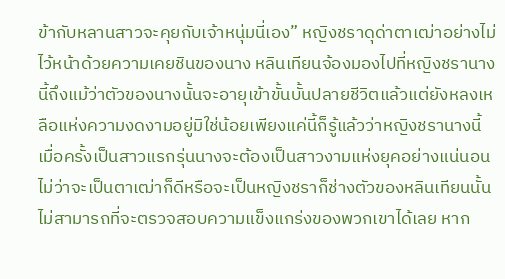ข้ากับหลานสาวจะคุยกับเจ้าหนุ่มนี่เอง” หญิงชราดุด่าตาเฒ่าอย่างไม่ไว้หน้าด้วยความเคยชินของนาง หลินเทียนจ้องมองไปที่หญิงชรานางนี้ถึงแม้ว่าตัวของนางนั้นจะอายุเข้าขั้นบั้นปลายชีวิตแล้วแต่ยังหลงเหลือแห่งความงดงามอยู่มิใช่น้อยเพียงแค่นี้ก็รู้แล้วว่าหญิงชรานางนี้เมื่อครั้งเป็นสาวแรกรุ่นนางจะต้องเป็นสาวงามแห่งยุคอย่างแน่นอน ไม่ว่าจะเป็นตาเฒ่าก็ดีหรือจะเป็นหญิงชราก็ช่างตัวของหลินเทียนนั้นไม่สามารถที่จะตรวจสอบความแข็งแกร่งของพวกเขาได้เลย หาก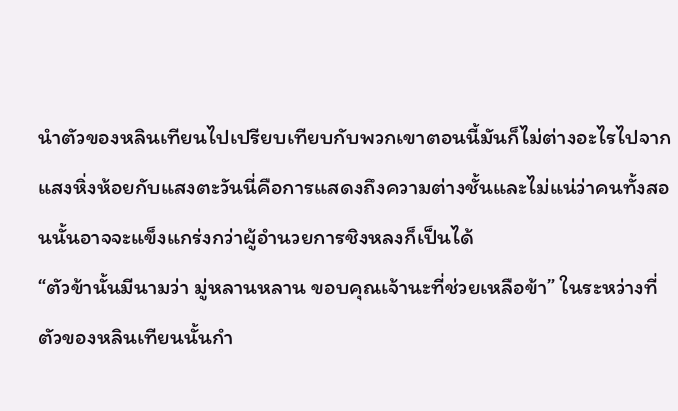นำตัวของหลินเทียนไปเปรียบเทียบกับพวกเขาตอนนี้มันก็ไม่ต่างอะไรไปจากแสงหิ่งห้อยกับแสงตะวันนี่คือการแสดงถึงความต่างชั้นและไม่แน่ว่าคนทั้งสอนนั้นอาจจะแข็งแกร่งกว่าผู้อำนวยการชิงหลงก็เป็นได้
“ตัวข้านั้นมีนามว่า มู่หลานหลาน ขอบคุณเจ้านะที่ช่วยเหลือข้า” ในระหว่างที่ตัวของหลินเทียนนั้นกำ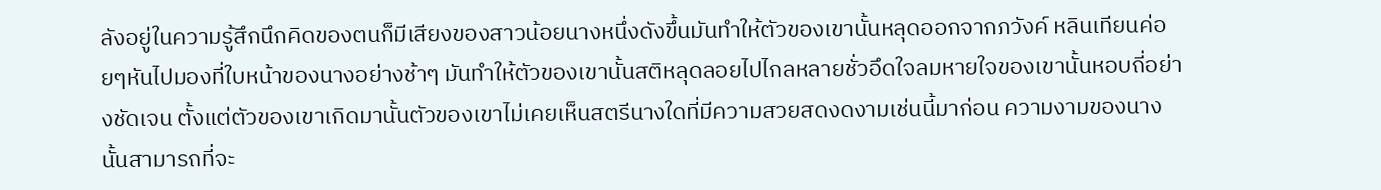ลังอยู่ในความรู้สึกนึกคิดของตนก็มีเสียงของสาวน้อยนางหนึ่งดังขึ้นมันทำให้ตัวของเขานั้นหลุดออกจากภวังค์ หลินเทียนค่อยๆหันไปมองที่ใบหน้าของนางอย่างช้าๆ มันทำให้ตัวของเขานั้นสติหลุดลอยไปไกลหลายชั่วอึดใจลมหายใจของเขานั้นหอบถี่อย่างชัดเจน ตั้งแต่ตัวของเขาเกิดมานั้นตัวของเขาไม่เคยเห็นสตรีนางใดที่มีความสวยสดงดงามเช่นนี้มาก่อน ความงามของนางนั้นสามารถที่จะ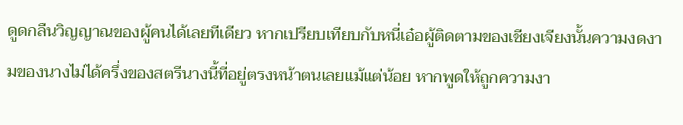ดูดกลืนวิญญาณของผู้คนได้เลยทีเดียว หากเปรียบเทียบกับหนี่เอ๋อผู้ติดตามของเชียงเจียงนั้นความงดงามของนางไม่ได้ครึ่งของสตรีนางนี้ที่อยู่ตรงหน้าตนเลยแม้แต่น้อย หากพูดให้ถูกความงา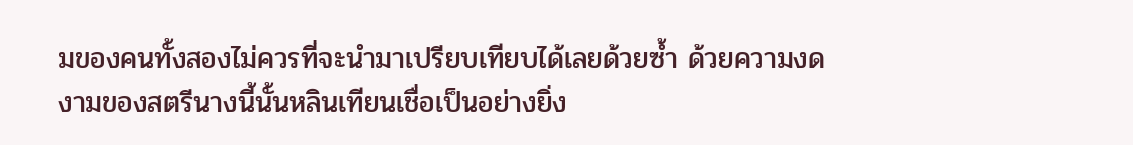มของคนทั้งสองไม่ควรที่จะนำมาเปรียบเทียบได้เลยด้วยซ้ำ ด้วยความงดงามของสตรีนางนี้นั้นหลินเทียนเชื่อเป็นอย่างยิ่ง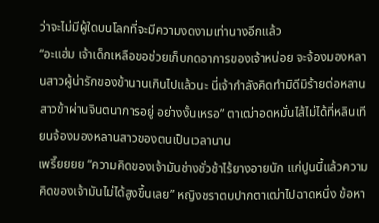ว่าจะไม่มีผู้ใดบนโลกที่จะมีความงดงามเท่านางอีกแล้ว
“อะแฮ่ม เจ้าเด็กเหลือขอช่วยเก็บกดอาการของเจ้าหน่อย จะจ้องมองหลานสาวผู้น่ารักของข้านานเกินไปแล้วนะ นี่เจ้ากำลังคิดทำมิดีมิร้ายต่อหลานสาวข้าผ่านจินตนาการอยู่ อย่างงั้นเหรอ” ตาเฒ่าอดหมั่นไส้ไม่ได้ที่หลินเทียนจ้องมองหลานสาวของตนเป็นเวลานาน
เพรี๊ยยยย “ความคิดของเจ้ามันช่างชั่วช้าไร้ยางอายนัก แก่ปูนนี้แล้วความคิดของเจ้ามันไม่ได้สูงขึ้นเลย” หญิงชราตบปากตาเฒ่าไปฉาดหนึ่ง ข้อหา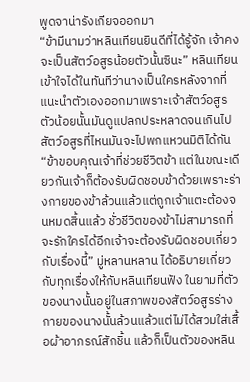พูดจาน่ารังเกียจออกมา
“ข้ามีนามว่าหลินเทียนยินดีที่ได้รู้จัก เจ้าคงจะเป็นสัตว์อสูรน้อยตัวนั้นซินะ” หลินเทียนเข้าใจได้ในทันทีว่านางเป็นใครหลังจากที่แนะนำตัวเองออกมาเพราะเจ้าสัตว์อสูรตัวน้อยนั้นมันดูแปลกประหลาดจนเกินไปสัตว์อสูรที่ไหนมันจะไปพกแหวนมิติได้กัน
“ข้าขอบคุณเจ้าที่ช่วยชีวิตข้า แต่ในขณะเดียวกันเจ้าก็ต้องรับผิดชอบข้าด้วยเพราะร่างกายของข้าล้วนแล้วแต่ถูกเจ้าแตะต้องจนหมดสิ้นแล้ว ชั่วชีวิตของข้าไม่สามารถที่จะรักใครได้อีกเจ้าจะต้องรับผิดชอบเกี่ยวกับเรื่องนี้” มู่หลานหลาน ได้อธิบายเกี่ยวกับทุกเรื่องให้กับหลินเทียนฟัง ในยามที่ตัวของนางนั้นอยู่ในสภาพของสัตว์อสูรร่างกายของนางนั้นล้วนแล้วแต่ไม่ได้สวมใส่เสื้อผ้าอาภรณ์สักชิ้น แล้วก็เป็นตัวของหลิน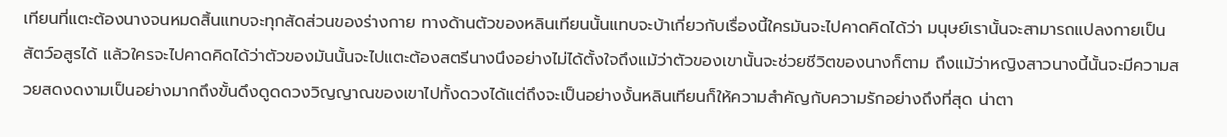เทียนที่แตะต้องนางจนหมดสิ้นแทบจะทุกสัดส่วนของร่างกาย ทางด้านตัวของหลินเทียนนั้นแทบจะบ้าเกี่ยวกับเรื่องนี้ใครมันจะไปคาดคิดได้ว่า มนุษย์เรานั้นจะสามารถแปลงกายเป็นสัตว์อสูรได้ แล้วใครจะไปคาดคิดได้ว่าตัวของมันนั้นจะไปแตะต้องสตรีนางนึงอย่างไม่ได้ตั้งใจถึงแม้ว่าตัวของเขานั้นจะช่วยชีวิตของนางก็ตาม ถึงแม้ว่าหญิงสาวนางนี้นั้นจะมีความสวยสดงดงามเป็นอย่างมากถึงขั้นดึงดูดดวงวิญญาณของเขาไปทั้งดวงได้แต่ถึงจะเป็นอย่างงั้นหลินเทียนก็ให้ความสำคัญกับความรักอย่างถึงที่สุด น่าตา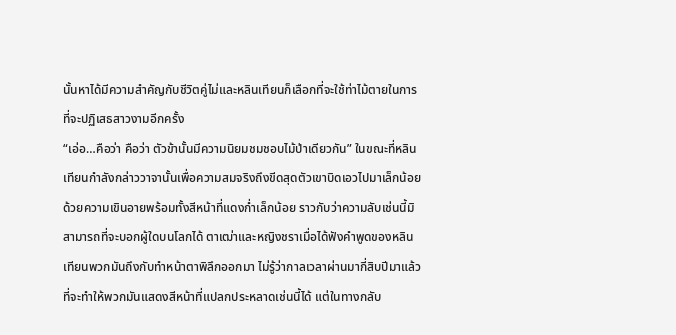นั้นหาได้มีความสำคัญกับชีวิตคู่ไม่และหลินเทียนก็เลือกที่จะใช้ท่าไม้ตายในการที่จะปฏิเสธสาวงามอีกครั้ง
“เอ่อ…คือว่า คือว่า ตัวข้านั้นมีความนิยมชมชอบไม้ป่าเดียวกัน” ในขณะที่หลินเทียนกำลังกล่าววาจานั้นเพื่อความสมจริงถึงขีดสุดตัวเขาบิดเอวไปมาเล็กน้อยด้วยความเขินอายพร้อมทั้งสีหน้าที่แดงก่ำเล็กน้อย ราวกับว่าความลับเช่นนี้มิสามารถที่จะบอกผู้ใดบนโลกได้ ตาเฒ่าและหญิงชราเมื่อได้ฟังคำพูดของหลินเทียนพวกมันถึงกับทำหน้าตาพิลึกออกมา ไม่รู้ว่ากาลเวลาผ่านมากี่สิบปีมาแล้วที่จะทำให้พวกมันแสดงสีหน้าที่แปลกประหลาดเช่นนี้ได้ แต่ในทางกลับ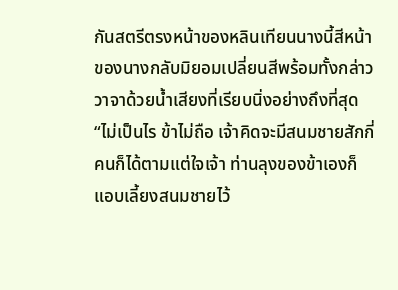กันสตรีตรงหน้าของหลินเทียนนางนี้สีหน้าของนางกลับมิยอมเปลี่ยนสีพร้อมทั้งกล่าววาจาด้วยน้ำเสียงที่เรียบนิ่งอย่างถึงที่สุด
“ไม่เป็นไร ข้าไม่ถือ เจ้าคิดจะมีสนมชายสักกี่คนก็ได้ตามแต่ใจเจ้า ท่านลุงของข้าเองก็แอบเลี้ยงสนมชายไว้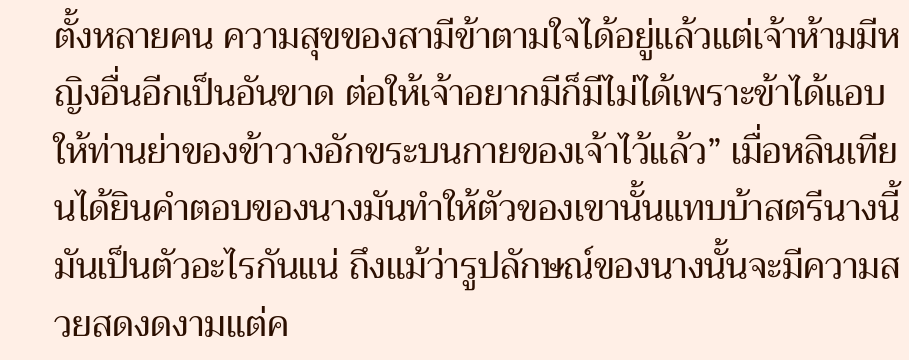ตั้งหลายคน ความสุขของสามีข้าตามใจได้อยู่แล้วแต่เจ้าห้ามมีหญิงอื่นอีกเป็นอันขาด ต่อให้เจ้าอยากมีก็มีไม่ได้เพราะข้าได้แอบให้ท่านย่าของข้าวางอักขระบนกายของเจ้าไว้แล้ว” เมื่อหลินเทียนได้ยินคำตอบของนางมันทำให้ตัวของเขานั้นแทบบ้าสตรีนางนี้มันเป็นตัวอะไรกันแน่ ถึงแม้ว่ารูปลักษณ์ของนางนั้นจะมีความสวยสดงดงามแต่ค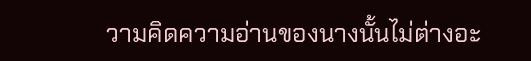วามคิดความอ่านของนางนั้นไม่ต่างอะ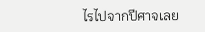ไรไปจากปีศาจเลย